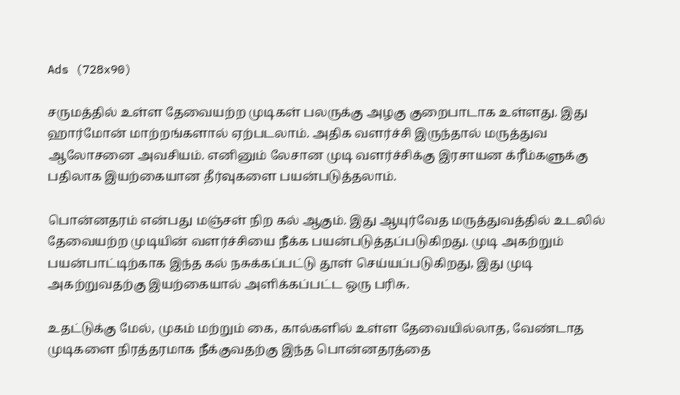Ads (728x90)

சருமத்தில் உள்ள தேவையற்ற முடிகள் பலருக்கு அழகு குறைபாடாக உள்ளது. இது ஹார்மோன் மாற்றங்களால் ஏற்படலாம். அதிக வளர்ச்சி இருந்தால் மருத்துவ ஆலோசனை அவசியம். எனினும் லேசான முடி வளர்ச்சிக்கு இரசாயன க்ரீம்களுக்கு பதிலாக இயற்கையான தீர்வுகளை பயன்படுத்தலாம்.

பொன்னதரம் என்பது மஞ்சள் நிற கல் ஆகும். இது ஆயுர்வேத மருத்துவத்தில் உடலில் தேவையற்ற முடியின் வளர்ச்சியை நீக்க பயன்படுத்தப்படுகிறது. முடி அகற்றும் பயன்பாட்டிற்காக இந்த கல் நசுக்கப்பட்டு தூள் செய்யப்படுகிறது, இது முடி அகற்றுவதற்கு இயற்கையால் அளிக்கப்பட்ட ஒரு பரிசு.

உதட்டுக்கு மேல், முகம் மற்றும் கை, கால்களில் உள்ள தேவையில்லாத, வேண்டாத முடிகளை நிரத்தரமாக நீக்குவதற்கு இந்த பொன்னதரத்தை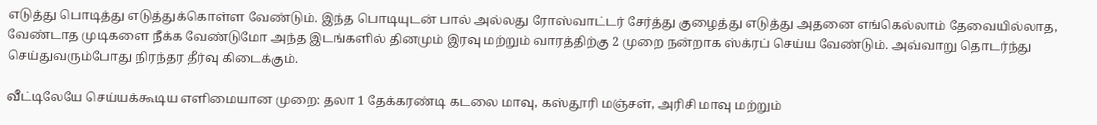எடுத்து பொடித்து எடுத்துக்கொள்ள வேண்டும். இந்த பொடியுடன் பால் அல்லது ரோஸ்வாட்டர் சேர்த்து குழைத்து எடுத்து அதனை எங்கெல்லாம் தேவையில்லாத, வேண்டாத முடிகளை நீக்க வேண்டுமோ அந்த இடங்களில் தினமும் இரவு மற்றும் வாரத்திற்கு 2 முறை நன்றாக ஸ்க்ரப் செய்ய வேண்டும். அவ்வாறு தொடர்ந்து செய்துவரும்போது நிரந்தர தீர்வு கிடைக்கும்.

வீட்டிலேயே செய்யக்கூடிய எளிமையான முறை: தலா 1 தேக்கரண்டி கடலை மாவு, கஸ்தூரி மஞ்சள், அரிசி மாவு மற்றும்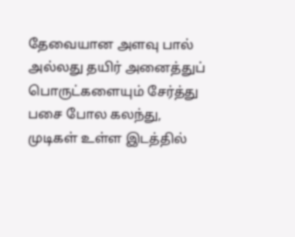தேவையான அளவு பால் அல்லது தயிர் அனைத்துப் பொருட்களையும் சேர்த்து பசை போல கலந்து, முடிகள் உள்ள இடத்தில்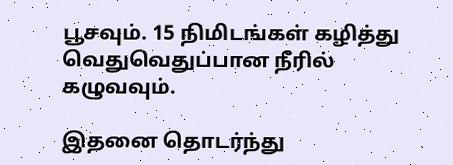பூசவும். 15 நிமிடங்கள் கழித்து வெதுவெதுப்பான நீரில் கழுவவும்.

இதனை தொடர்ந்து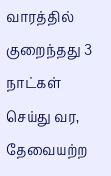வாரத்தில் குறைந்தது 3 நாட்கள் செய்து வர, தேவையற்ற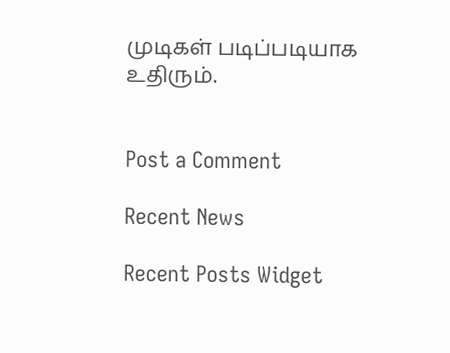முடிகள் படிப்படியாக உதிரும்.


Post a Comment

Recent News

Recent Posts Widget